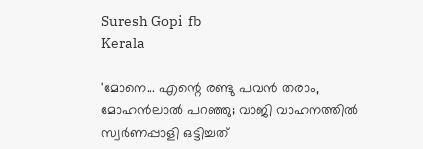Suresh Gopi  fb
Kerala

'മോനെ... എന്റെ രണ്ടു പവന്‍ തരാം, മോഹന്‍ലാല്‍ പറഞ്ഞു; വാജി വാഹനത്തില്‍ സ്വര്‍ണപ്പാളി ഒട്ടിച്ചത്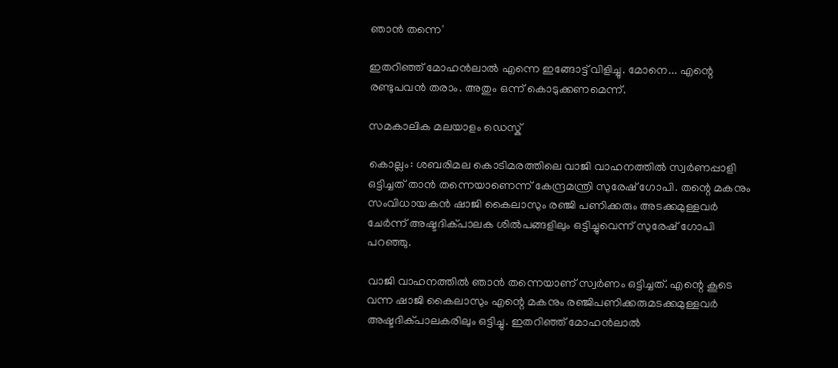ഞാന്‍ തന്നെ'

ഇതറിഞ്ഞ് മോഹന്‍ലാല്‍ എന്നെ ഇങ്ങോട്ട് വിളിച്ചു. മോനെ... എന്റെ രണ്ടുപവന്‍ തരാം. അതും ഒന്ന് കൊടുക്കണമെന്ന്.

സമകാലിക മലയാളം ഡെസ്ക്

കൊല്ലം: ശബരിമല കൊടിമരത്തിലെ വാജി വാഹനത്തില്‍ സ്വര്‍ണപ്പാളി ഒട്ടിച്ചത് താന്‍ തന്നെയാണെന്ന് കേന്ദ്രമന്ത്രി സുരേഷ് ഗോപി. തന്റെ മകനും സംവിധായകന്‍ ഷാജി കൈലാസും രഞ്ജി പണിക്കരും അടക്കമുള്ളവര്‍ ചേര്‍ന്ന് അഷ്ടദിക്പാലക ശില്‍പങ്ങളിലും ഒട്ടിച്ചുവെന്ന് സുരേഷ് ഗോപി പറഞ്ഞു.

വാജി വാഹനത്തില്‍ ഞാന്‍ തന്നെയാണ് സ്വര്‍ണം ഒട്ടിച്ചത്. എന്റെ കൂടെ വന്ന ഷാജി കൈലാസും എന്റെ മകനും രഞ്ജിപണിക്കരുമടക്കമുള്ളവര്‍ അഷ്ടദിക്പാലകരിലും ഒട്ടിച്ചു. ഇതറിഞ്ഞ് മോഹന്‍ലാല്‍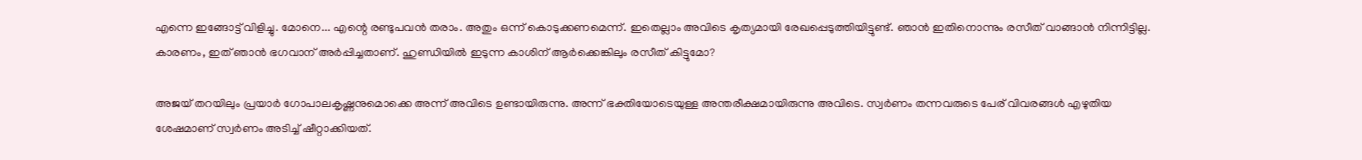എന്നെ ഇങ്ങോട്ട് വിളിച്ചു. മോനെ... എന്റെ രണ്ടുപവന്‍ തരാം. അതും ഒന്ന് കൊടുക്കണമെന്ന്. ഇതെല്ലാം അവിടെ കൃത്യമായി രേഖപ്പെടുത്തിയിട്ടുണ്ട്. ഞാന്‍ ഇതിനൊന്നും രസീത് വാങ്ങാന്‍ നിന്നിട്ടില്ല. കാരണം, ഇത് ഞാന്‍ ഭഗവാന് അര്‍പ്പിച്ചതാണ്. ഹുണ്ഡിയില്‍ ഇടുന്ന കാശിന് ആര്‍ക്കെങ്കിലും രസീത് കിട്ടുമോ?

അജയ് തറയിലും പ്രയാര്‍ ഗോപാലകൃഷ്ണനുമൊക്കെ അന്ന് അവിടെ ഉണ്ടായിരുന്നു. അന്ന് ഭക്തിയോടെയുള്ള അന്തരീക്ഷമായിരുന്നു അവിടെ. സ്വര്‍ണം തന്നവരുടെ പേര് വിവരങ്ങള്‍ എഴുതിയ ശേഷമാണ് സ്വര്‍ണം അടിച്ച് ഷീറ്റാക്കിയത്.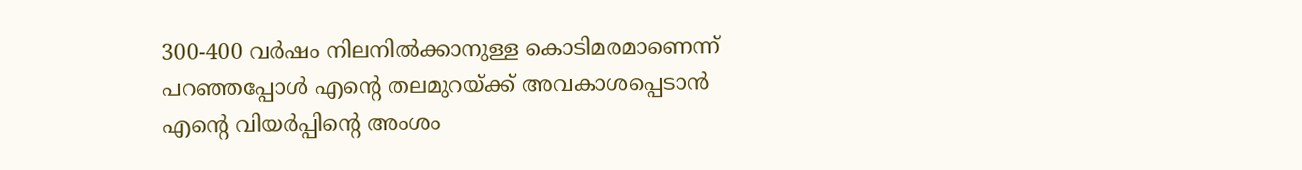300-400 വര്‍ഷം നിലനില്‍ക്കാനുള്ള കൊടിമരമാണെന്ന് പറഞ്ഞപ്പോള്‍ എന്റെ തലമുറയ്ക്ക് അവകാശപ്പെടാന്‍ എന്റെ വിയര്‍പ്പിന്റെ അംശം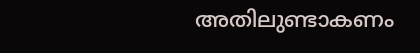അതിലുണ്ടാകണം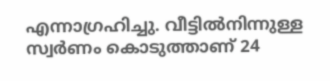എന്നാഗ്രഹിച്ചു. വീട്ടില്‍നിന്നുള്ള സ്വര്‍ണം കൊടുത്താണ് 24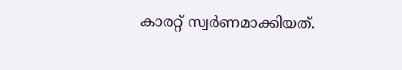കാരറ്റ് സ്വര്‍ണമാക്കിയത്.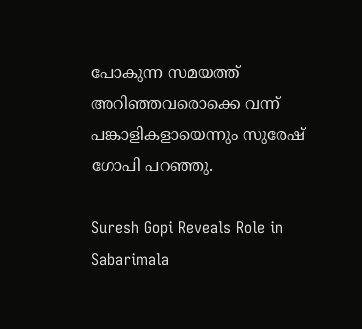പോകുന്ന സമയത്ത് അറിഞ്ഞവരൊക്കെ വന്ന് പങ്കാളികളായെന്നും സുരേഷ് ഗോപി പറഞ്ഞു.

Suresh Gopi Reveals Role in Sabarimala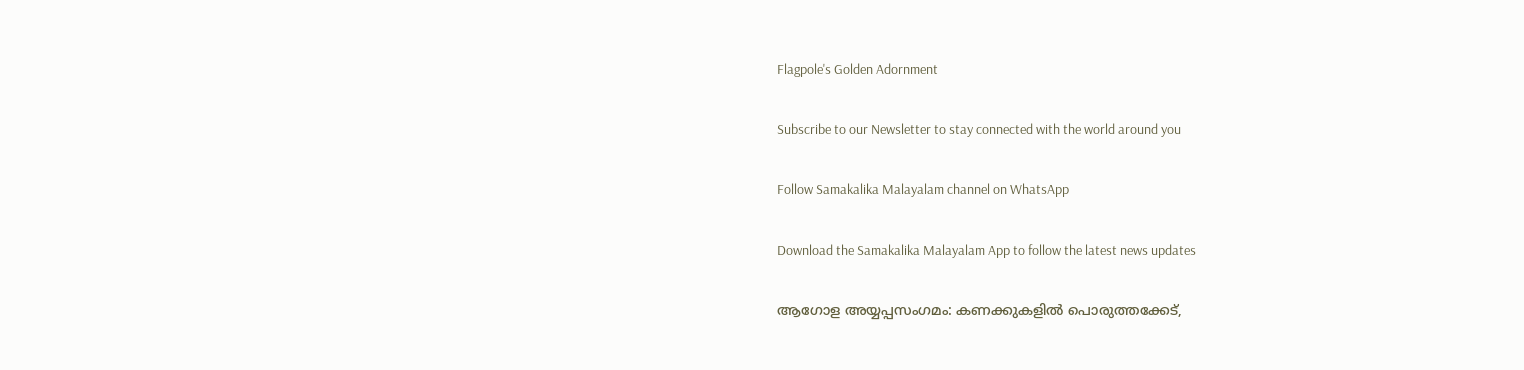Flagpole's Golden Adornment

Subscribe to our Newsletter to stay connected with the world around you

Follow Samakalika Malayalam channel on WhatsApp

Download the Samakalika Malayalam App to follow the latest news updates

ആഗോള അയ്യപ്പസംഗമം: കണക്കുകളില്‍ പൊരുത്തക്കേട്,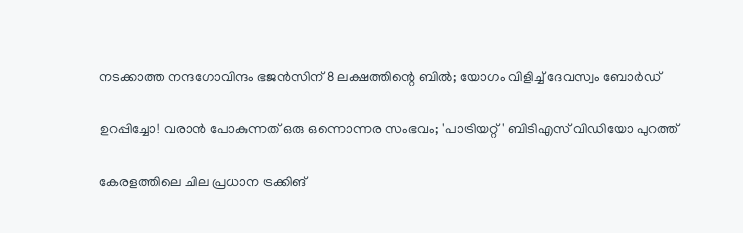നടക്കാത്ത നന്ദഗോവിന്ദം ഭജന്‍സിന് 8 ലക്ഷത്തിന്റെ ബില്‍; യോഗം വിളിച്ച് ദേവസ്വം ബോര്‍ഡ്

ഉറപ്പിച്ചോ! വരാൻ പോകുന്നത് ഒരു ഒന്നൊന്നര സംഭവം; 'പാട്രിയറ്റ്' ബിടിഎസ് വിഡിയോ പുറത്ത്

കേരളത്തിലെ ചില പ്രധാന ട്രക്കിങ്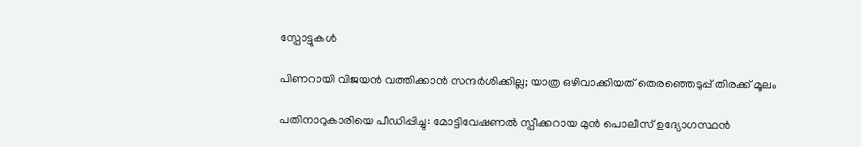സ്പോട്ടുകൾ

പിണറായി വിജയന്‍ വത്തിക്കാന്‍ സന്ദര്‍ശിക്കില്ല; യാത്ര ഒഴിവാക്കിയത് തെരഞ്ഞെടുപ്പ് തിരക്ക് മൂലം

പതിനാറുകാരിയെ പീഡിപ്പിച്ചു: മോട്ടിവേഷണല്‍ സ്പീക്കറായ മുന്‍ പൊലീസ് ഉദ്യോഗസ്ഥന്‍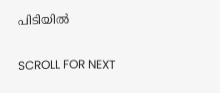പിടിയില്‍

SCROLL FOR NEXT